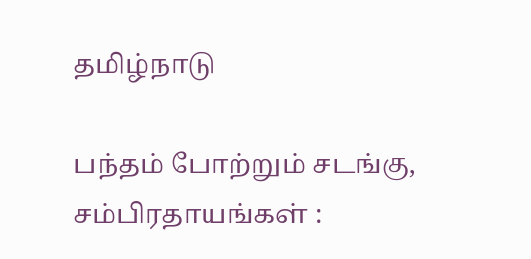தமிழ்நாடு

பந்தம் போற்றும் சடங்கு, சம்பிரதாயங்கள் :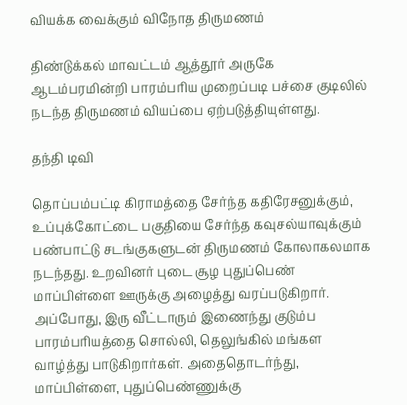வியக்க வைக்கும் விநோத திருமணம்

திண்டுக்கல் மாவட்டம் ஆத்தூர் அருகே ஆடம்பரமின்றி பாரம்பரிய முறைப்படி பச்சை குடிலில் நடந்த திருமணம் வியப்பை ஏற்படுத்தியுள்ளது.

தந்தி டிவி

தொப்பம்பட்டி கிராமத்தை சேர்ந்த கதிரேசனுக்கும், உப்புக்கோட்டை பகுதியை சேர்ந்த கவுசல்யாவுக்கும் பண்பாட்டு சடங்குகளுடன் திருமணம் கோலாகலமாக நடந்தது. உறவினர் புடை சூழ புதுப்பெண் மாப்பிள்ளை ஊருக்கு அழைத்து வரப்படுகிறார். அப்போது, இரு வீட்டாரும் இணைந்து குடும்ப பாரம்பரியத்தை சொல்லி, தெலுங்கில் மங்கள வாழ்த்து பாடுகிறார்கள். அதைதொடர்ந்து, மாப்பிள்ளை, புதுப்பெண்ணுக்கு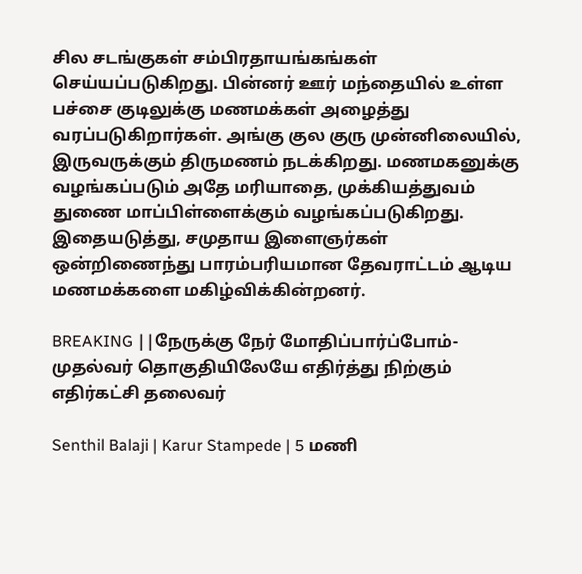சில சடங்குகள் சம்பிரதாயங்கங்கள் செய்யப்படுகிறது. பின்னர் ஊர் மந்தையில் உள்ள பச்சை குடிலுக்கு மணமக்கள் அழைத்து வரப்படுகிறார்கள். அங்கு குல குரு முன்னிலையில், இருவருக்கும் திருமணம் நடக்கிறது. மணமகனுக்கு வழங்கப்படும் அதே மரியாதை, முக்கியத்துவம் துணை மாப்பிள்ளைக்கும் வழங்கப்படுகிறது. இதையடுத்து, சமுதாய இளைஞர்கள் ஒன்றிணைந்து பாரம்பரியமான தேவராட்டம் ஆடிய மணமக்களை மகிழ்விக்கின்றனர்.

BREAKING ||நேருக்கு நேர் மோதிப்பார்ப்போம்-முதல்வர் தொகுதியிலேயே எதிர்த்து நிற்கும் எதிர்கட்சி தலைவர்

Senthil Balaji | Karur Stampede | 5 மணி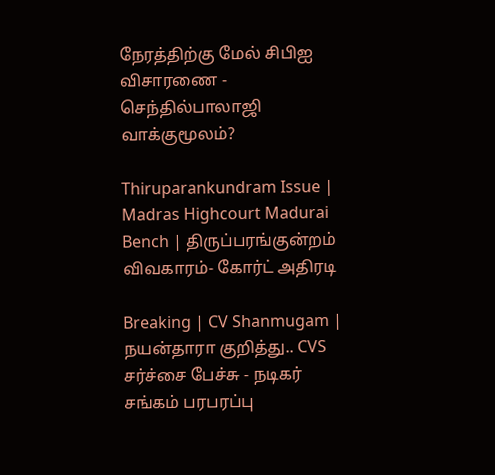நேரத்திற்கு மேல் சிபிஐ விசாரணை - செந்தில்பாலாஜி வாக்குமூலம்?

Thiruparankundram Issue | Madras Highcourt Madurai Bench | திருப்பரங்குன்றம் விவகாரம்- கோர்ட் அதிரடி

Breaking | CV Shanmugam | நயன்தாரா குறித்து.. CVS சர்ச்சை பேச்சு - நடிகர் சங்கம் பரபரப்பு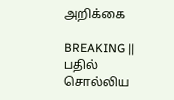அறிக்கை

BREAKING || பதில் சொல்லிய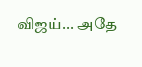விஜய்... அதே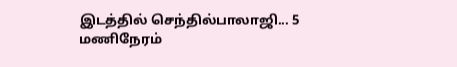இடத்தில் செந்தில்பாலாஜி... 5 மணிநேரம்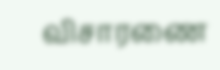விசாரணை